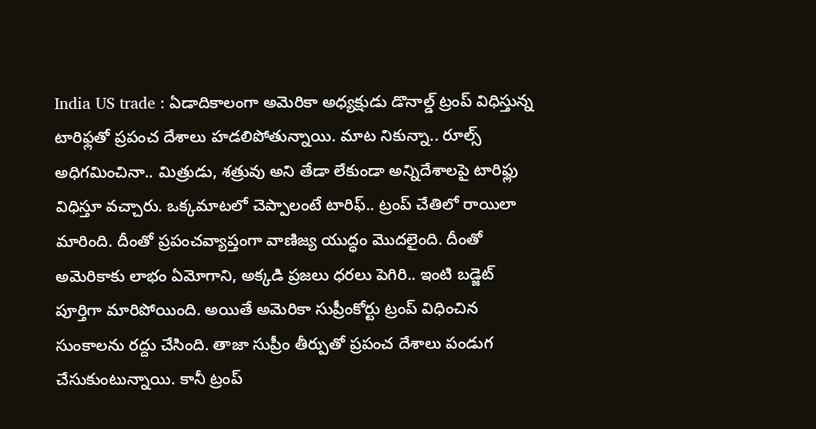India US trade : ఏడాదికాలంగా అమెరికా అధ్యక్షుడు డొనాల్డ్ ట్రంప్ విధిస్తున్న టారిఫ్లతో ప్రపంచ దేశాలు హడలిపోతున్నాయి. మాట నికున్నా.. రూల్స్ అధిగమించినా.. మిత్రుడు, శత్రువు అని తేడా లేకుండా అన్నిదేశాలపై టారిఫ్లు విధిస్తూ వచ్చారు. ఒక్కమాటలో చెప్పాలంటే టారిఫ్.. ట్రంప్ చేతిలో రాయిలా మారింది. దీంతో ప్రపంచవ్యాప్తంగా వాణిజ్య యుద్ధం మొదలైంది. దీంతో అమెరికాకు లాభం ఏమోగాని, అక్కడి ప్రజలు ధరలు పెగిరి.. ఇంటి బడ్జెట్ పూర్తిగా మారిపోయింది. అయితే అమెరికా సుప్రీంకోర్టు ట్రంప్ విధించిన సుంకాలను రద్దు చేసింది. తాజా సుప్రీం తీర్పుతో ప్రపంచ దేశాలు పండుగ చేసుకుంటున్నాయి. కానీ ట్రంప్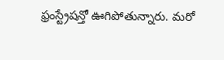ఫ్రంస్ట్రేషన్తో ఊగిపోతున్నారు. మరో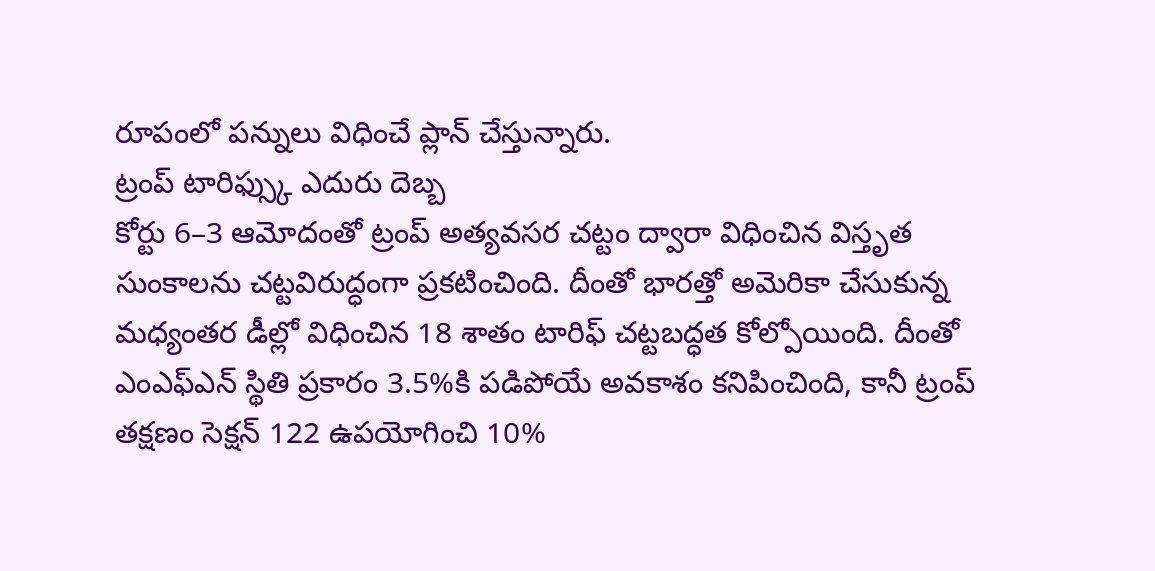రూపంలో పన్నులు విధించే ప్లాన్ చేస్తున్నారు.
ట్రంప్ టారిఫ్స్కు ఎదురు దెబ్బ
కోర్టు 6–3 ఆమోదంతో ట్రంప్ అత్యవసర చట్టం ద్వారా విధించిన విస్తృత సుంకాలను చట్టవిరుద్ధంగా ప్రకటించింది. దీంతో భారత్తో అమెరికా చేసుకున్న మధ్యంతర డీల్లో విధించిన 18 శాతం టారిఫ్ చట్టబద్ధత కోల్పోయింది. దీంతో ఎంఎఫ్ఎన్ స్థితి ప్రకారం 3.5%కి పడిపోయే అవకాశం కనిపించింది, కానీ ట్రంప్ తక్షణం సెక్షన్ 122 ఉపయోగించి 10%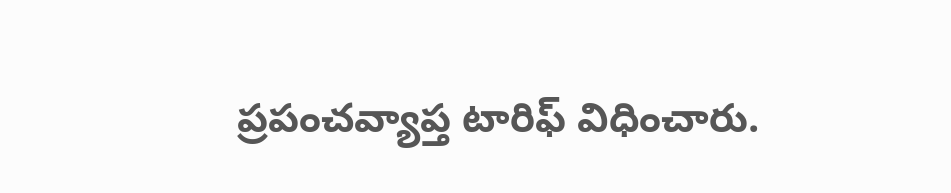ప్రపంచవ్యాప్త టారిఫ్ విధించారు.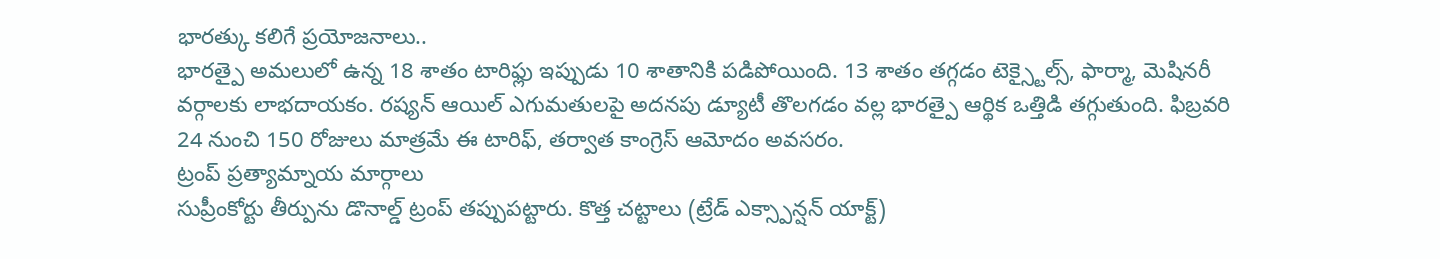భారత్కు కలిగే ప్రయోజనాలు..
భారత్పై అమలులో ఉన్న 18 శాతం టారిఫ్లు ఇప్పుడు 10 శాతానికి పడిపోయింది. 13 శాతం తగ్గడం టెక్స్టైల్స్, ఫార్మా, మెషినరీ వర్గాలకు లాభదాయకం. రష్యన్ ఆయిల్ ఎగుమతులపై అదనపు డ్యూటీ తొలగడం వల్ల భారత్పై ఆర్థిక ఒత్తిడి తగ్గుతుంది. ఫిబ్రవరి 24 నుంచి 150 రోజులు మాత్రమే ఈ టారిఫ్, తర్వాత కాంగ్రెస్ ఆమోదం అవసరం.
ట్రంప్ ప్రత్యామ్నాయ మార్గాలు
సుప్రీంకోర్టు తీర్పును డొనాల్డ్ ట్రంప్ తప్పుపట్టారు. కొత్త చట్టాలు (ట్రేడ్ ఎక్స్పాన్షన్ యాక్ట్)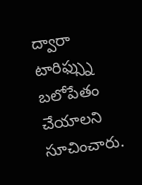ద్వారా టారిఫ్స్ను బలోపేతం చేయాలని సూచించారు.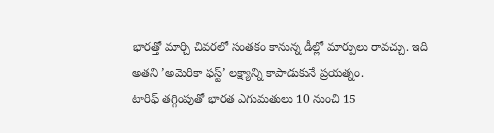భారత్తో మార్చి చివరలో సంతకం కానున్న డీల్లో మార్పులు రావచ్చు. ఇది అతని ’అమెరికా ఫస్ట్’ లక్ష్యాన్ని కాపాడుకునే ప్రయత్నం.
టారిఫ్ తగ్గింపుతో భారత ఎగుమతులు 10 నుంచి 15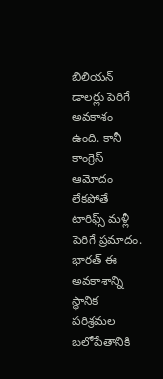బిలియన్ డాలర్లు పెరిగే అవకాశం ఉంది. కానీ కాంగ్రెస్ ఆమోదం లేకపోతే టారిఫ్స్ మళ్లీ పెరిగే ప్రమాదం. భారత్ ఈ అవకాశాన్ని స్థానిక పరిశ్రమల బలోపేతానికి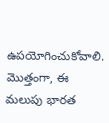ఉపయోగించుకోవాలి. మొత్తంగా, ఈ మలుపు భారత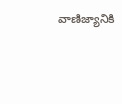వాణిజ్యానికి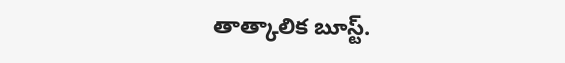తాత్కాలిక బూస్ట్.